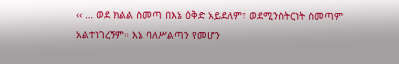‹‹ … ወደ ክልል ስመጣ በእኔ ዕቅድ አይደለም፣ ወደሚንስትርነት ስመጣም አልተነገረኝም። እኔ ባለሥልጣን የመሆን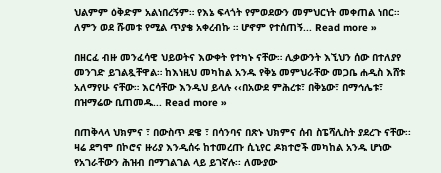ህልምም ዕቅድም አልነበረኝም። የእኔ ፍላጎት የምወደውን መምህርነት መቀጠል ነበር። ለምን ወደ ሹመቱ የሚል ጥያቄ አቀረብኩ ። ሆኖም የተሰጠኝ... Read more »

በዘርፈ ብዙ መንፈሳዊ ህይወትና እውቀት የተካኑ ናቸው። ሊቃውንት እኚህን ሰው በተለያየ መንገድ ይገልጿቸዋል። ከእነዚህ መካከል አንዱ የቅኔ መምህራቸው መጋቤ ሐዲስ እሸቱ አለማየሁ ናቸው። እርሳቸው እንዲህ ይላሉ ‹‹በአውደ ምሕረቱ፣ በቅኔው፣ በማኅሌቱ፣ በዝማሬው ቢጠመዱ... Read more »

በጠቅላላ ህክምና ፣ በውስጥ ደዌ ፣ በሳንባና በጽኑ ህክምና ሰብ ስፔሻሊስት ያደረጉ ናቸው፡፡ ዛሬ ደግሞ በኮሮና ዙሪያ እንዲሰሩ ከተመረጡ ሲኒየር ዶክተሮች መካከል አንዱ ሆነው የአገራቸውን ሕዝብ በማገልገል ላይ ይገኛሉ፡፡ ለሙያው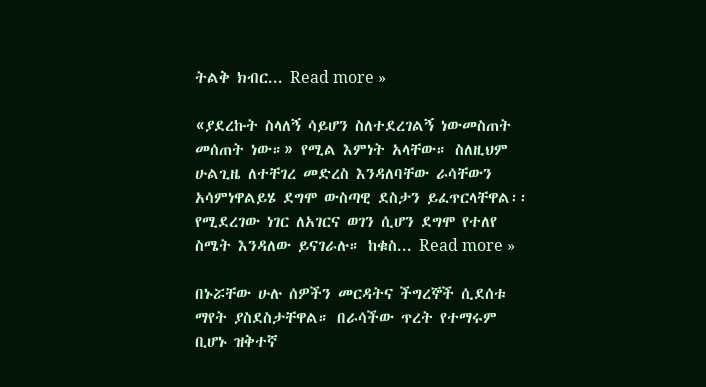ትልቅ ክብር... Read more »

«ያደረኩት ስላለኝ ሳይሆን ስለተደረገልኝ ነውመስጠት መሰጠት ነው።» የሚል እምነት አላቸው። ስለዚህም ሁልጊዜ ለተቸገረ መድረስ እንዳለባቸው ራሳቸውን አሳምነዋልይሄ ደግሞ ውስጣዊ ደስታን ይፈጥርላቸዋል፡፡ የሚደረገው ነገር ለአገርና ወገን ሲሆን ደግሞ የተለየ ስሜት እንዳለው ይናገራሉ። ከቁስ... Read more »

በኑሯቸው ሁሉ ሰዎችን መርዳትና ችግረኞች ሲደሰቱ ማየት ያስደስታቸዋል። በራሳችው ጥረት የተማሩም ቢሆኑ ዝቅተኛ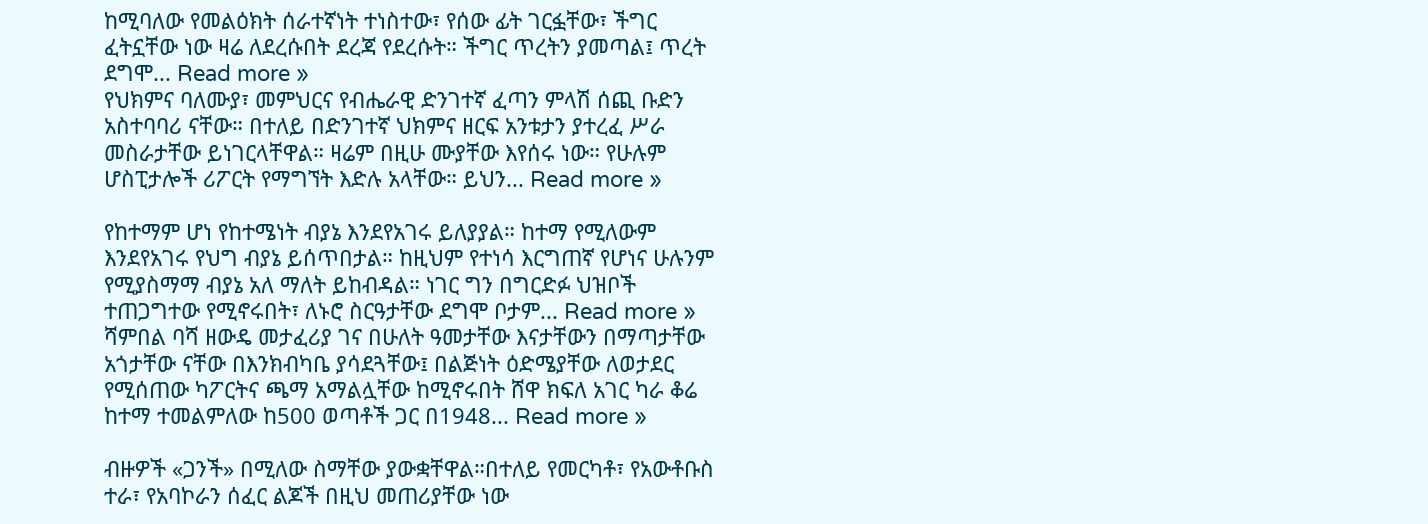ከሚባለው የመልዕክት ሰራተኛነት ተነስተው፣ የሰው ፊት ገርፏቸው፣ ችግር ፈትኗቸው ነው ዛሬ ለደረሱበት ደረጃ የደረሱት። ችግር ጥረትን ያመጣል፤ ጥረት ደግሞ... Read more »
የህክምና ባለሙያ፣ መምህርና የብሔራዊ ድንገተኛ ፈጣን ምላሽ ሰጪ ቡድን አስተባባሪ ናቸው። በተለይ በድንገተኛ ህክምና ዘርፍ አንቱታን ያተረፈ ሥራ መስራታቸው ይነገርላቸዋል። ዛሬም በዚሁ ሙያቸው እየሰሩ ነው። የሁሉም ሆስፒታሎች ሪፖርት የማግኘት እድሉ አላቸው። ይህን... Read more »

የከተማም ሆነ የከተሜነት ብያኔ እንደየአገሩ ይለያያል። ከተማ የሚለውም እንደየአገሩ የህግ ብያኔ ይሰጥበታል። ከዚህም የተነሳ እርግጠኛ የሆነና ሁሉንም የሚያስማማ ብያኔ አለ ማለት ይከብዳል። ነገር ግን በግርድፉ ህዝቦች ተጠጋግተው የሚኖሩበት፣ ለኑሮ ስርዓታቸው ደግሞ ቦታም... Read more »
ሻምበል ባሻ ዘውዴ መታፈሪያ ገና በሁለት ዓመታቸው እናታቸውን በማጣታቸው አጎታቸው ናቸው በእንክብካቤ ያሳደጓቸው፤ በልጅነት ዕድሜያቸው ለወታደር የሚሰጠው ካፖርትና ጫማ አማልሏቸው ከሚኖሩበት ሸዋ ክፍለ አገር ካራ ቆሬ ከተማ ተመልምለው ከ500 ወጣቶች ጋር በ1948... Read more »

ብዙዎች «ጋንች» በሚለው ስማቸው ያውቋቸዋል።በተለይ የመርካቶ፣ የአውቶቡስ ተራ፣ የአባኮራን ሰፈር ልጆች በዚህ መጠሪያቸው ነው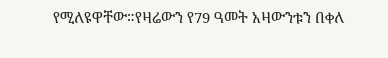የሚለዩዋቸው።የዛሬውን የ79 ዓመት አዛውንቱን በቀለ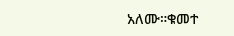አለሙ።ቁመተ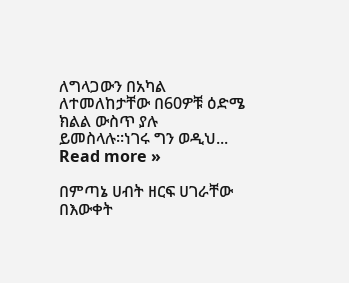ለግላጋውን በአካል ለተመለከታቸው በ60ዎቹ ዕድሜ ክልል ውስጥ ያሉ ይመስላሉ።ነገሩ ግን ወዲህ... Read more »

በምጣኔ ሀብት ዘርፍ ሀገራቸው በእውቀት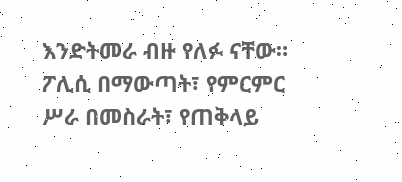እንድትመራ ብዙ የለፉ ናቸው። ፖሊሲ በማውጣት፣ የምርምር ሥራ በመስራት፣ የጠቅላይ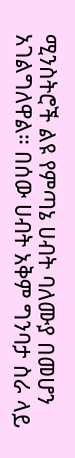ሚንስትሮች ልዩ የምጣኔ ሀብት ባለሙያ በመሆን አገልግለዋል። በሰው ሀብት አቅም ግንባታ ስራ ላይ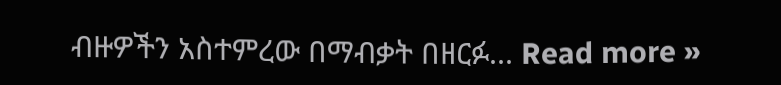ብዙዎችን አስተምረው በማብቃት በዘርፉ... Read more »